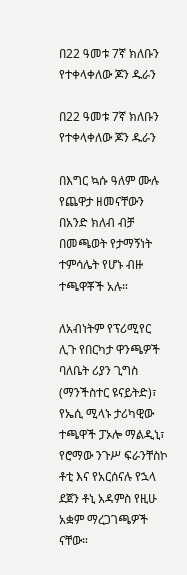በ22 ዓመቱ 7ኛ ክለቡን የተቀላቀለው ጆን ዱራን

በ22 ዓመቱ 7ኛ ክለቡን የተቀላቀለው ጆን ዱራን

በእግር ኳሱ ዓለም ሙሉ የጨዋታ ዘመናቸውን በአንድ ክለብ ብቻ በመጫወት የታማኝነት ተምሳሌት የሆኑ ብዙ ተጫዋቾች አሉ።

ለአብነትም የፕሪሚየር ሊጉ የበርካታ ዋንጫዎች ባለቤት ሪያን ጊግስ (ማንችስተር ዩናይትድ)፣ የኤሲ ሚላኑ ታሪካዊው ተጫዋች ፓኦሎ ማልዲኒ፣ የሮማው ንጉሥ ፍራንቸስኮ ቶቲ እና የአርሰናሉ የኋላ ደጀን ቶኒ አዳምስ የዚሁ አቋም ማረጋገጫዎች ናቸው።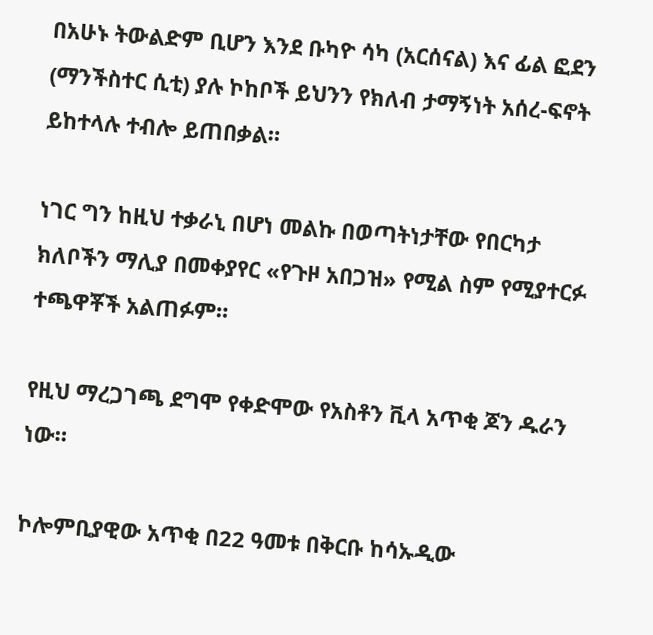በአሁኑ ትውልድም ቢሆን እንደ ቡካዮ ሳካ (አርሰናል) እና ፊል ፎደን (ማንችስተር ሲቲ) ያሉ ኮከቦች ይህንን የክለብ ታማኝነት አሰረ-ፍኖት ይከተላሉ ተብሎ ይጠበቃል።

ነገር ግን ከዚህ ተቃራኒ በሆነ መልኩ በወጣትነታቸው የበርካታ ክለቦችን ማሊያ በመቀያየር «የጉዞ አበጋዝ» የሚል ስም የሚያተርፉ ተጫዋቾች አልጠፉም።

የዚህ ማረጋገጫ ደግሞ የቀድሞው የአስቶን ቪላ አጥቂ ጆን ዱራን ነው።

ኮሎምቢያዊው አጥቂ በ22 ዓመቱ በቅርቡ ከሳኡዲው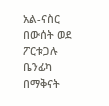አል-ናስር በውሰት ወደ ፖርቱጋሉ ቤንፊካ በማቅናት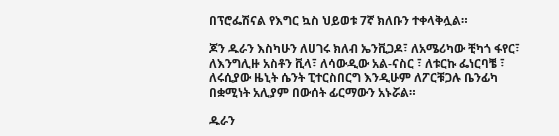በፕሮፌሽናል የእግር ኳስ ህይወቱ 7ኛ ክለቡን ተቀላቅሏል።

ጆን ዱራን እስካሁን ለሀገሩ ክለብ ኤንቪጋዶ፣ ለአሜሪካው ቺካጎ ፋየር፣ ለእንግሊዙ አስቶን ቪላ፣ ለሳውዲው አል-ናስር ፣ ለቱርኩ ፌነርባቼ ፣ ለሩሲያው ዜኒት ሴንት ፒተርስበርግ እንዲሁም ለፖርቹጋሉ ቤንፊካ በቋሚነት አሊያም በውሰት ፊርማውን አኑሯል።

ዱራን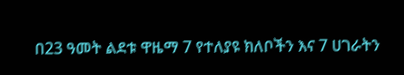በ23 ዓመት ልደቱ ዋዜማ 7 የተለያዩ ክለቦችን እና 7 ሀገራትን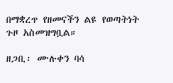በማቋረጥ የዘመናችን ልዩ የወጣትነት ጉዞ አስመዝግቧል።

ዘጋቢ፡ ሙሉቀን ባሳ